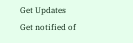Get Updates
Get notified of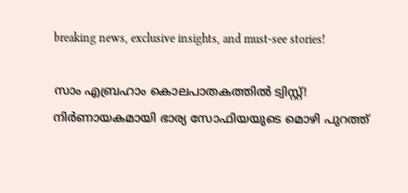breaking news, exclusive insights, and must-see stories!

സാം എബ്രഹാം കൊലപാതകത്തിൽ ട്വിസ്റ്റ്! നിർണായകമായി ഭാര്യ സോഫിയയുടെ മൊഴി പുറത്ത്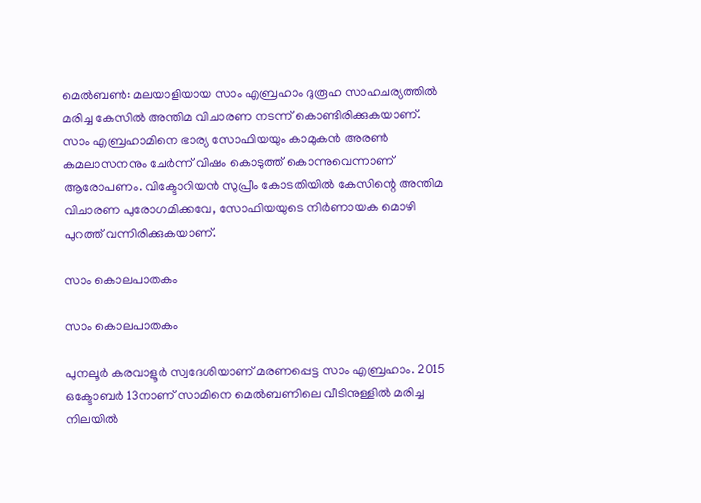മെല്‍ബണ്‍: മലയാളിയായ സാം എബ്രഹാം ദുരൂഹ സാഹചര്യത്തില്‍ മരിച്ച കേസില്‍ അന്തിമ വിചാരണ നടന്ന് കൊണ്ടിരിക്കുകയാണ്. സാം എബ്രഹാമിനെ ഭാര്യ സോഫിയയും കാമുകന്‍ അരണ്‍ കമലാസനനും ചേര്‍ന്ന് വിഷം കൊടുത്ത് കൊന്നുവെന്നാണ് ആരോപണം. വിക്ടോറിയന്‍ സുപ്രീം കോടതിയില്‍ കേസിന്റെ അന്തിമ വിചാരണ പുരോഗമിക്കവേ, സോഫിയയുടെ നിര്‍ണായക മൊഴി പുറത്ത് വന്നിരിക്കുകയാണ്.

സാം കൊലപാതകം

സാം കൊലപാതകം

പുനലൂര്‍ കരവാളൂര്‍ സ്വദേശിയാണ് മരണപ്പെട്ട സാം എബ്രഹാം. 2015 ഒക്ടോബര്‍ 13നാണ് സാമിനെ മെല്‍ബണിലെ വീടിനുള്ളില്‍ മരിച്ച നിലയില്‍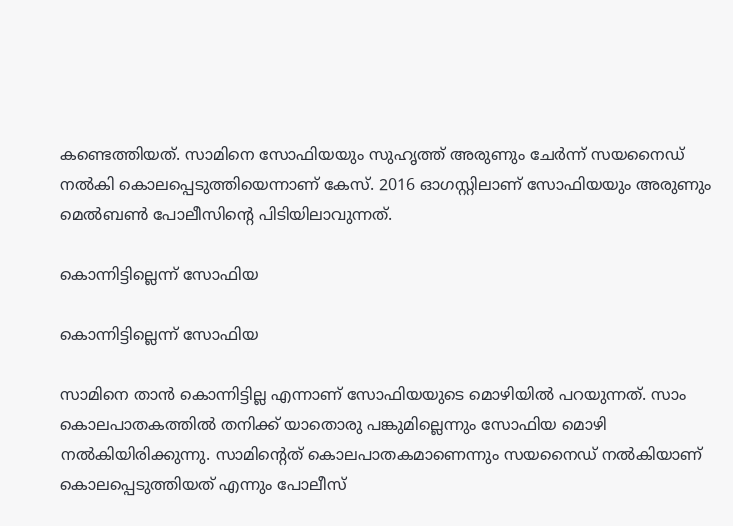കണ്ടെത്തിയത്. സാമിനെ സോഫിയയും സുഹൃത്ത് അരുണും ചേര്‍ന്ന് സയനൈഡ് നല്‍കി കൊലപ്പെടുത്തിയെന്നാണ് കേസ്. 2016 ഓഗസ്റ്റിലാണ് സോഫിയയും അരുണും മെല്‍ബണ്‍ പോലീസിന്റെ പിടിയിലാവുന്നത്.

കൊന്നിട്ടില്ലെന്ന് സോഫിയ

കൊന്നിട്ടില്ലെന്ന് സോഫിയ

സാമിനെ താന്‍ കൊന്നിട്ടില്ല എന്നാണ് സോഫിയയുടെ മൊഴിയില്‍ പറയുന്നത്. സാം കൊലപാതകത്തില്‍ തനിക്ക് യാതൊരു പങ്കുമില്ലെന്നും സോഫിയ മൊഴി നല്‍കിയിരിക്കുന്നു. സാമിന്റെത് കൊലപാതകമാണെന്നും സയനൈഡ് നല്‍കിയാണ് കൊലപ്പെടുത്തിയത് എന്നും പോലീസ്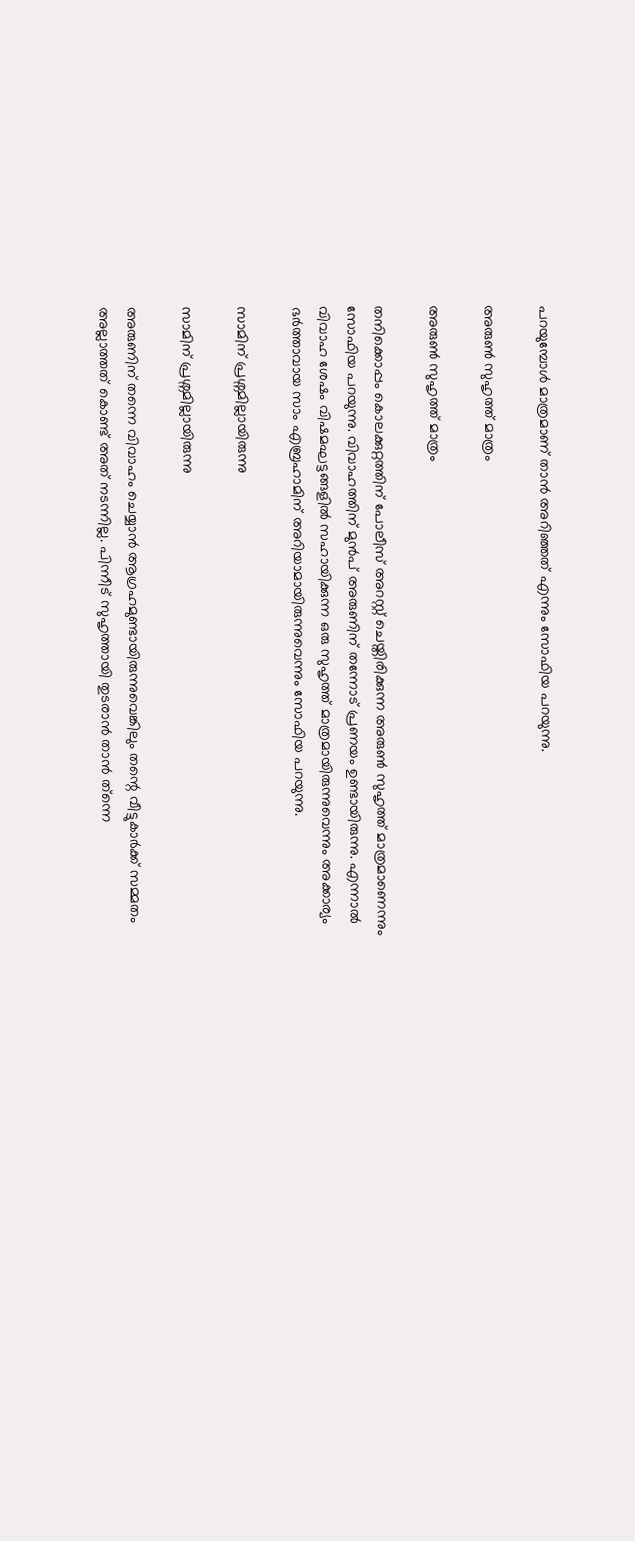പറയുമ്പോള്‍ മാത്രമാണ് താന്‍ അറിഞ്ഞത് എന്നും സോഫിയ പറയുന്നു.

അരുൺ സുഹൃത്ത് മാത്രം

അരുൺ സുഹൃത്ത് മാത്രം

തനിക്കൊപ്പം കൊലക്കുറ്റത്തിന് പോലീസ് അറസ്റ്റ് ചെയ്തിരിക്കുന്ന അരുണ്‍ സുഹൃത്ത് മാത്രമാണെന്നും സോഫിയ പറയുന്നു. വിവാഹത്തിന് മുന്‍പ് അരുണിന് തന്നോട് പ്രണയം ഉണ്ടായിരുന്നു. എന്നാല്‍ വിവാഹ ശേഷം വിഷമഘട്ടങ്ങളില്‍ സഹായിക്കുന്ന ഒരു സുഹൃത്ത് മാത്രമായിരുന്നുവെന്നും അക്കാര്യം ഭര്‍ത്താവായ സാം എബ്രഹാമിന് അറിയാമായിരുന്നുവെന്നും സോഫിയ പറയുന്നു.

സാമിന് പ്രശ്നമില്ലായിരുന്നു

സാമിന് പ്രശ്നമില്ലായിരുന്നു

അരുണിന് തന്നെ വിവാഹം ചെയ്യാന്‍ ആഗ്രഹമുണ്ടായിരുന്നുവെങ്കിലും തന്റെ വീട്ടുകാര്‍ക്ക് സമ്മതം അല്ലാത്തത് കൊണ്ട് അത് നടന്നില്ല. പിന്നീട് സുഹൃത്തായി തുടരാന്‍ താന്‍ ത്‌ന്നെ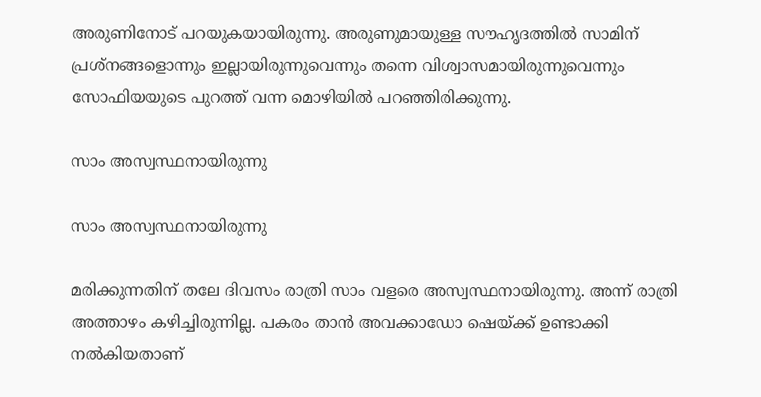അരുണിനോട് പറയുകയായിരുന്നു. അരുണുമായുള്ള സൗഹൃദത്തില്‍ സാമിന് പ്രശ്‌നങ്ങളൊന്നും ഇല്ലായിരുന്നുവെന്നും തന്നെ വിശ്വാസമായിരുന്നുവെന്നും സോഫിയയുടെ പുറത്ത് വന്ന മൊഴിയില്‍ പറഞ്ഞിരിക്കുന്നു.

സാം അസ്വസ്ഥനായിരുന്നു

സാം അസ്വസ്ഥനായിരുന്നു

മരിക്കുന്നതിന് തലേ ദിവസം രാത്രി സാം വളരെ അസ്വസ്ഥനായിരുന്നു. അന്ന് രാത്രി അത്താഴം കഴിച്ചിരുന്നില്ല. പകരം താന്‍ അവക്കാഡോ ഷെയ്ക്ക് ഉണ്ടാക്കി നല്‍കിയതാണ്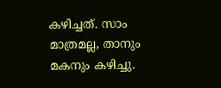കഴിച്ചത്. സാം മാത്രമല്ല, താനും മകനും കഴിച്ചു.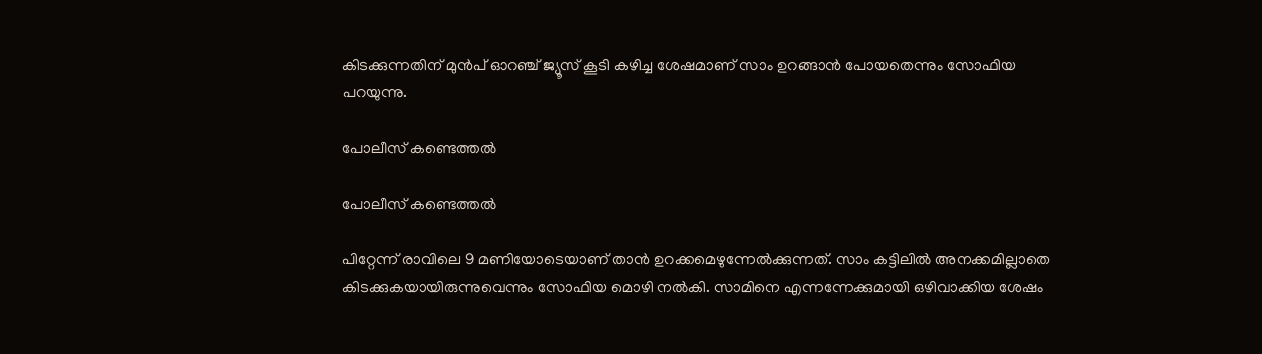കിടക്കുന്നതിന് മുന്‍പ് ഓറഞ്ച് ജ്യൂസ് കൂടി കഴിച്ച ശേഷമാണ് സാം ഉറങ്ങാന്‍ പോയതെന്നും സോഫിയ പറയുന്നു.

പോലീസ് കണ്ടെത്തൽ

പോലീസ് കണ്ടെത്തൽ

പിറ്റേന്ന് രാവിലെ 9 മണിയോടെയാണ് താന്‍ ഉറക്കമെഴുന്നേല്‍ക്കുന്നത്. സാം കട്ടിലില്‍ അനക്കമില്ലാതെ കിടക്കുകയായിരുന്നുവെന്നും സോഫിയ മൊഴി നല്‍കി. സാമിനെ എന്നന്നേക്കുമായി ഒഴിവാക്കിയ ശേഷം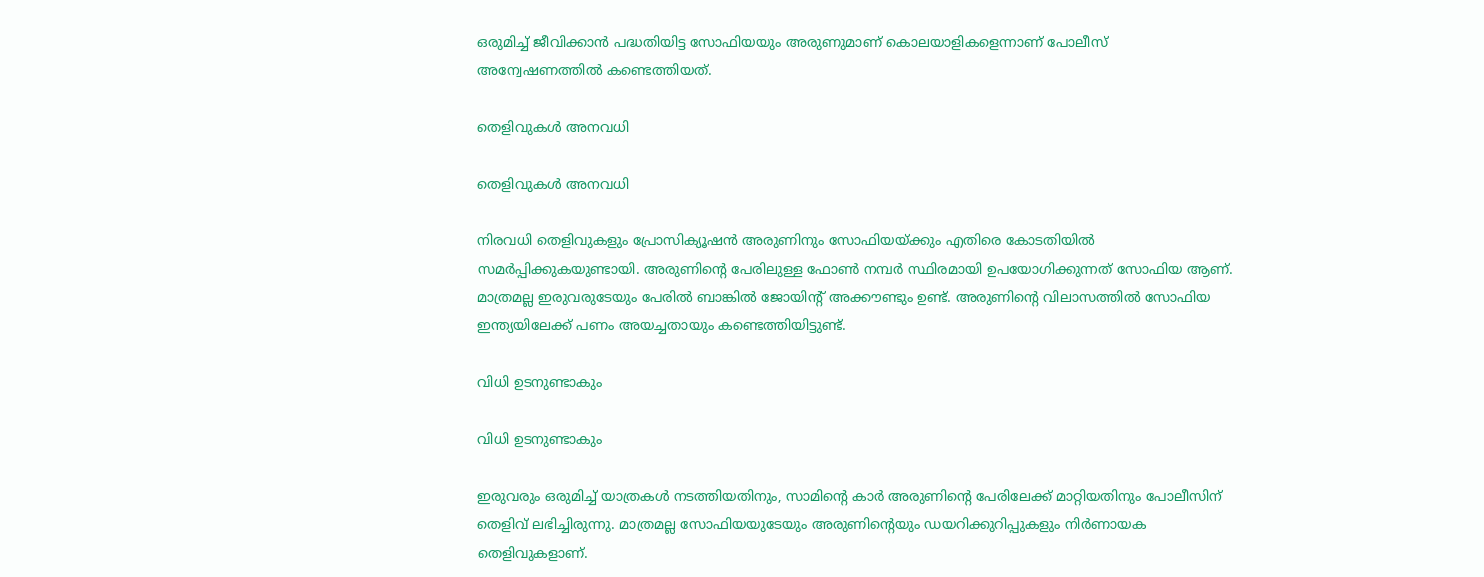ഒരുമിച്ച് ജീവിക്കാന്‍ പദ്ധതിയിട്ട സോഫിയയും അരുണുമാണ് കൊലയാളികളെന്നാണ് പോലീസ് അന്വേഷണത്തില്‍ കണ്ടെത്തിയത്.

തെളിവുകൾ അനവധി

തെളിവുകൾ അനവധി

നിരവധി തെളിവുകളും പ്രോസിക്യൂഷന്‍ അരുണിനും സോഫിയയ്ക്കും എതിരെ കോടതിയില്‍ സമര്‍പ്പിക്കുകയുണ്ടായി. അരുണിന്റെ പേരിലുള്ള ഫോണ്‍ നമ്പര്‍ സ്ഥിരമായി ഉപയോഗിക്കുന്നത് സോഫിയ ആണ്. മാത്രമല്ല ഇരുവരുടേയും പേരില്‍ ബാങ്കില്‍ ജോയിന്റ് അക്കൗണ്ടും ഉണ്ട്. അരുണിന്റെ വിലാസത്തില്‍ സോഫിയ ഇന്ത്യയിലേക്ക് പണം അയച്ചതായും കണ്ടെത്തിയിട്ടുണ്ട്.

വിധി ഉടനുണ്ടാകും

വിധി ഉടനുണ്ടാകും

ഇരുവരും ഒരുമിച്ച് യാത്രകള്‍ നടത്തിയതിനും, സാമിന്റെ കാര്‍ അരുണിന്റെ പേരിലേക്ക് മാറ്റിയതിനും പോലീസിന് തെളിവ് ലഭിച്ചിരുന്നു. മാത്രമല്ല സോഫിയയുടേയും അരുണിന്റെയും ഡയറിക്കുറിപ്പുകളും നിര്‍ണായക തെളിവുകളാണ്.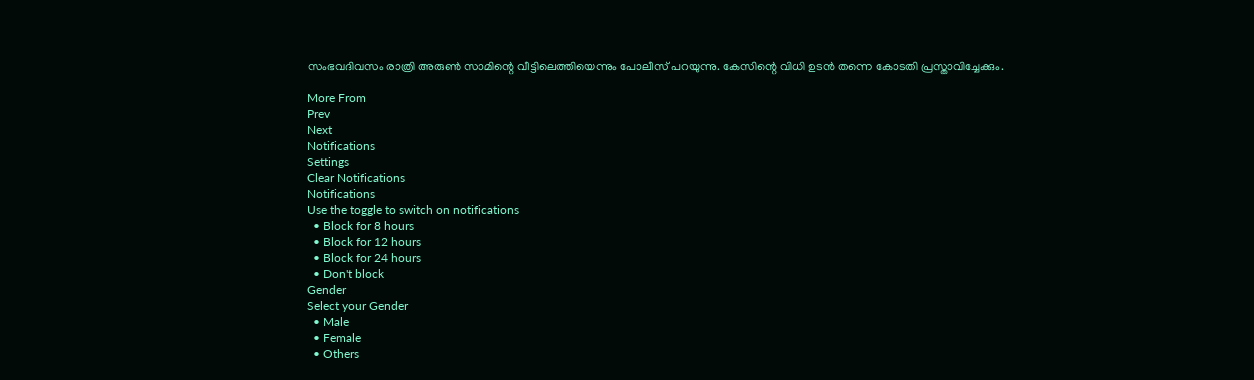സംഭവദിവസം രാത്രി അരുണ്‍ സാമിന്റെ വീട്ടിലെത്തിയെന്നും പോലീസ് പറയുന്നു. കേസിന്റെ വിധി ഉടന്‍ തന്നെ കോടതി പ്രസ്താവിച്ചേക്കും.

More From
Prev
Next
Notifications
Settings
Clear Notifications
Notifications
Use the toggle to switch on notifications
  • Block for 8 hours
  • Block for 12 hours
  • Block for 24 hours
  • Don't block
Gender
Select your Gender
  • Male
  • Female
  • Others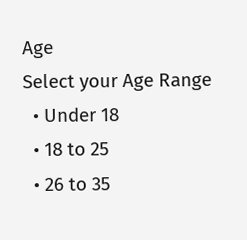Age
Select your Age Range
  • Under 18
  • 18 to 25
  • 26 to 35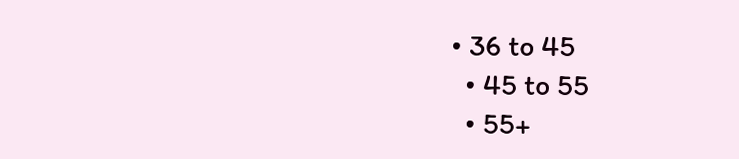• 36 to 45
  • 45 to 55
  • 55+